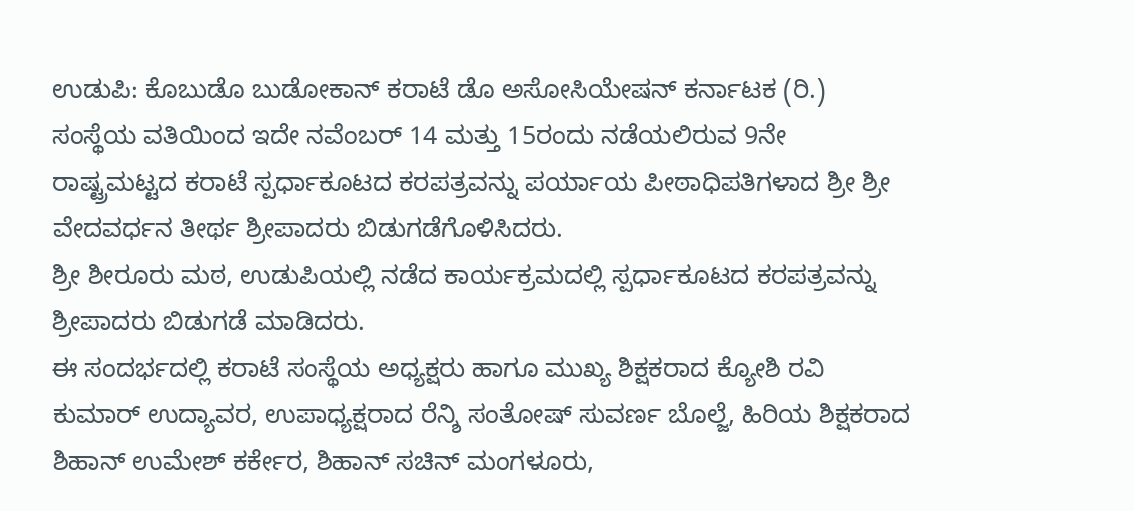ಉಡುಪಿ: ಕೊಬುಡೊ ಬುಡೋಕಾನ್ ಕರಾಟೆ ಡೊ ಅಸೋಸಿಯೇಷನ್ ಕರ್ನಾಟಕ (ರಿ.) ಸಂಸ್ಥೆಯ ವತಿಯಿಂದ ಇದೇ ನವೆಂಬರ್ 14 ಮತ್ತು 15ರಂದು ನಡೆಯಲಿರುವ 9ನೇ ರಾಷ್ಟ್ರಮಟ್ಟದ ಕರಾಟೆ ಸ್ಪರ್ಧಾಕೂಟದ ಕರಪತ್ರವನ್ನು ಪರ್ಯಾಯ ಪೀಠಾಧಿಪತಿಗಳಾದ ಶ್ರೀ ಶ್ರೀ ವೇದವರ್ಧನ ತೀರ್ಥ ಶ್ರೀಪಾದರು ಬಿಡುಗಡೆಗೊಳಿಸಿದರು.
ಶ್ರೀ ಶೀರೂರು ಮಠ, ಉಡುಪಿಯಲ್ಲಿ ನಡೆದ ಕಾರ್ಯಕ್ರಮದಲ್ಲಿ ಸ್ಪರ್ಧಾಕೂಟದ ಕರಪತ್ರವನ್ನು ಶ್ರೀಪಾದರು ಬಿಡುಗಡೆ ಮಾಡಿದರು.
ಈ ಸಂದರ್ಭದಲ್ಲಿ ಕರಾಟೆ ಸಂಸ್ಥೆಯ ಅಧ್ಯಕ್ಷರು ಹಾಗೂ ಮುಖ್ಯ ಶಿಕ್ಷಕರಾದ ಕ್ಯೋಶಿ ರವಿ ಕುಮಾರ್ ಉದ್ಯಾವರ, ಉಪಾಧ್ಯಕ್ಷರಾದ ರೆನ್ಶಿ ಸಂತೋಷ್ ಸುವರ್ಣ ಬೊಲ್ಜೆ, ಹಿರಿಯ ಶಿಕ್ಷಕರಾದ ಶಿಹಾನ್ ಉಮೇಶ್ ಕರ್ಕೇರ, ಶಿಹಾನ್ ಸಚಿನ್ ಮಂಗಳೂರು,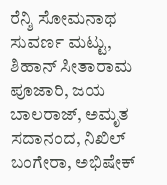ರೆನ್ಶಿ ಸೋಮನಾಥ ಸುವರ್ಣ ಮಟ್ಟು, ಶಿಹಾನ್ ಸೀತಾರಾಮ ಪೂಜಾರಿ, ಜಯ ಬಾಲರಾಜ್, ಅಮೃತ ಸದಾನಂದ, ನಿಖಿಲ್ ಬಂಗೇರಾ, ಅಭಿಷೇಕ್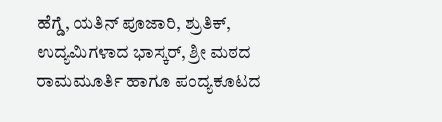ಹೆಗ್ಡೆ, ಯತಿನ್ ಪೂಜಾರಿ, ಶ್ರುತಿಕ್, ಉದ್ಯಮಿಗಳಾದ ಭಾಸ್ಕರ್, ಶ್ರೀ ಮಠದ ರಾಮಮೂರ್ತಿ ಹಾಗೂ ಪಂದ್ಯಕೂಟದ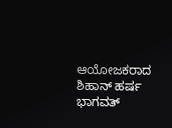ಆಯೋಜಕರಾದ ಶಿಹಾನ್ ಹರ್ಷ ಭಾಗವತ್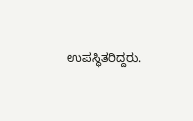ಉಪಸ್ಥಿತರಿದ್ದರು.